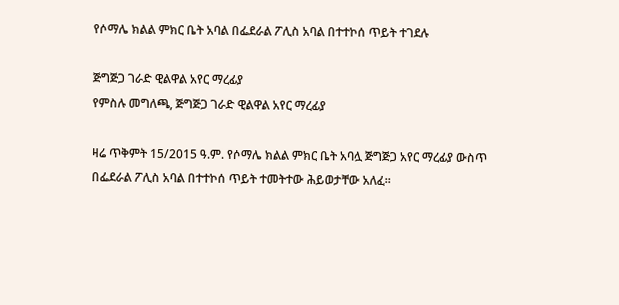የሶማሌ ክልል ምክር ቤት አባል በፌደራል ፖሊስ አባል በተተኮሰ ጥይት ተገደሉ

ጅግጅጋ ገራድ ዊልዋል አየር ማረፊያ
የምስሉ መግለጫ, ጅግጅጋ ገራድ ዊልዋል አየር ማረፊያ

ዛሬ ጥቅምት 15/2015 ዓ.ም. የሶማሌ ክልል ምክር ቤት አባሏ ጅግጅጋ አየር ማረፊያ ውስጥ በፌደራል ፖሊስ አባል በተተኮሰ ጥይት ተመትተው ሕይወታቸው አለፈ።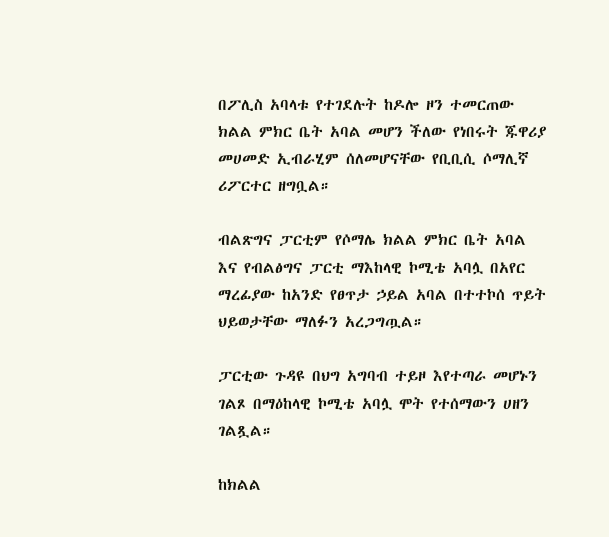በፖሊስ አባላቱ የተገደሉት ከዶሎ ዞን ተመርጠው ክልል ምክር ቤት አባል መሆን ችለው የነበሩት ጁዋሪያ መሀመድ ኢብራሂም ሰለመሆናቸው የቢቢሲ ሶማሊኛ ሪፖርተር ዘግቧል።

ብልጽግና ፓርቲም የሶማሌ ክልል ምክር ቤት አባል እና የብልፅግና ፓርቲ ማእከላዊ ኮሚቴ አባሏ በአየር ማረፊያው ከአንድ የፀጥታ ኃይል አባል በተተኮሰ ጥይት ህይወታቸው ማለፉን አረጋግጧል።

ፓርቲው ጉዳዩ በህግ አግባብ ተይዞ እየተጣራ መሆኑን ገልጾ በማዕከላዊ ኮሚቴ አባሏ ሞት የተሰማውን ሀዘን ገልጿል።

ከክልል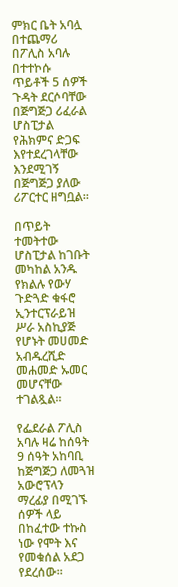ምክር ቤት አባሏ በተጨማሪ በፖሊስ አባሉ በተተኮሱ ጥይቶች 5 ሰዎች ጉዳት ደርሶባቸው በጅግጅጋ ሪፈራል ሆስፒታል የሕክምና ድጋፍ እየተደረገላቸው እንደሚገኝ በጅግጅጋ ያለው ሪፖርተር ዘግቧል።

በጥይት ተመትተው ሆስፒታል ከገቡት መካከል አንዱ የክልሉ የውሃ ጉድጓድ ቁፋሮ ኢንተርፕራይዝ ሥራ አስኪያጅ የሆኑት መሀመድ አብዱረሺድ መሐመድ ኡመር መሆናቸው ተገልጿል።

የፌደራል ፖሊስ አባሉ ዛሬ ከሰዓት 9 ሰዓት አከባቢ ከጅግጅጋ ለመጓዝ አውሮፕላን ማረፊያ በሚገኙ ሰዎች ላይ በከፈተው ተኩስ ነው የሞት እና የመቁሰል አደጋ የደረሰው።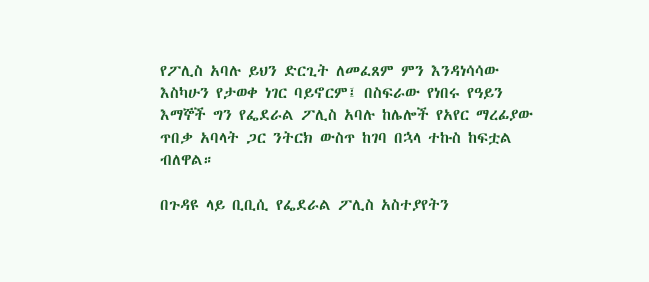የፖሊስ አባሉ ይህን ድርጊት ለመፈጸም ምን እንዳነሳሳው እስካሁን የታወቀ ነገር ባይኖርም፤ በስፍራው የነበሩ የዓይን እማኞች ግን የፌደራል ፖሊስ አባሉ ከሌሎች የአየር ማረፊያው ጥበቃ አባላት ጋር ንትርክ ውስጥ ከገባ በኋላ ተኩስ ከፍቷል ብለዋል።

በጉዳዩ ላይ ቢቢሲ የፌደራል ፖሊስ አስተያየትን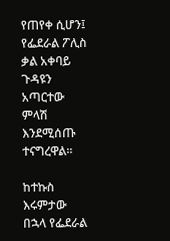የጠየቀ ሲሆን፤ የፌደራል ፖሊስ ቃል አቀባይ ጉዳዩን አጣርተው ምላሽ እንደሚሰጡ ተናግረዋል።

ከተኩስ እሩምታው በኋላ የፌደራል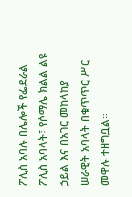ፖሊስ አባሉ በሌሎች የፌደራል ፖሊስ አባላት፣ የሶማሌ ክልል ልዩ ኃይል እና በአገር መከላከያ ሠራዊት አባላት በቁጥጥር ሥር መዋሉ ተዘግቧል።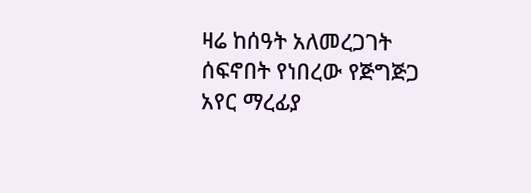ዛሬ ከሰዓት አለመረጋገት ሰፍኖበት የነበረው የጅግጅጋ አየር ማረፊያ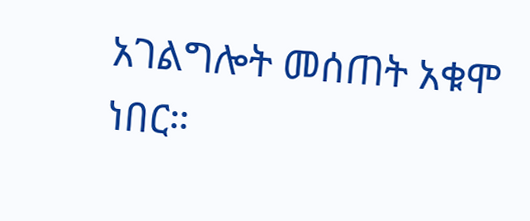አገልግሎት መሰጠት አቁሞ ነበር።